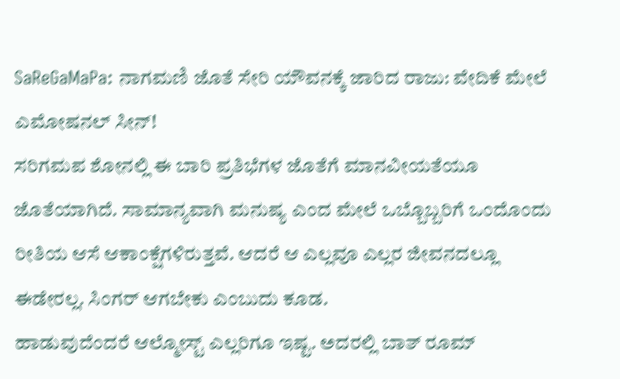SaReGaMaPa: ನಾಗಮಣಿ ಜೊತೆ ಸೇರಿ ಯೌವನಕ್ಕೆ ಜಾರಿದ ರಾಜು: ವೇದಿಕೆ ಮೇಲೆ ಎಮೋಷನಲ್ ಸೀನ್!
ಸರಿಗಮಪ ಶೋನಲ್ಲಿ ಈ ಬಾರಿ ಪ್ರತಿಭೆಗಳ ಜೊತೆಗೆ ಮಾನವೀಯತೆಯೂ ಜೊತೆಯಾಗಿದೆ. ಸಾಮಾನ್ಯವಾಗಿ ಮನುಷ್ಯ ಎಂದ ಮೇಲೆ ಒಬ್ಬೊಬ್ಬರಿಗೆ ಒಂದೊಂದು ರೀತಿಯ ಆಸೆ ಆಕಾಂಕ್ಷೆಗಳಿರುತ್ತವೆ. ಆದರೆ ಆ ಎಲ್ಲವೂ ಎಲ್ಲರ ಜೀವನದಲ್ಲೂ ಈಡೇರಲ್ಲ. ಸಿಂಗರ್ ಆಗಬೇಕು ಎಂಬುದು ಕೂಡ.
ಹಾಡುವುದೆಂದರೆ ಆಲ್ಮೋಸ್ಟ್ ಎಲ್ಲರಿಗೂ ಇಷ್ಟ. ಅದರಲ್ಲಿ ಬಾತ್ ರೂಮ್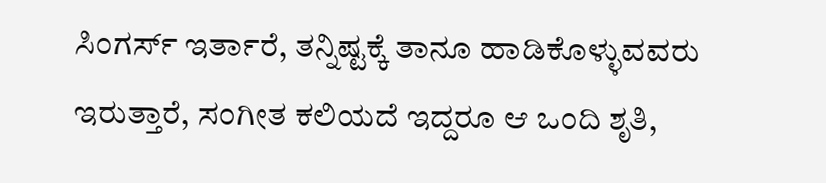ಸಿಂಗರ್ಸ್ ಇರ್ತಾರೆ, ತನ್ನಿಷ್ಟಕ್ಕೆ ತಾನೂ ಹಾಡಿಕೊಳ್ಳುವವರು ಇರುತ್ತಾರೆ, ಸಂಗೀತ ಕಲಿಯದೆ ಇದ್ದರೂ ಆ ಒಂದಿ ಶೃತಿ,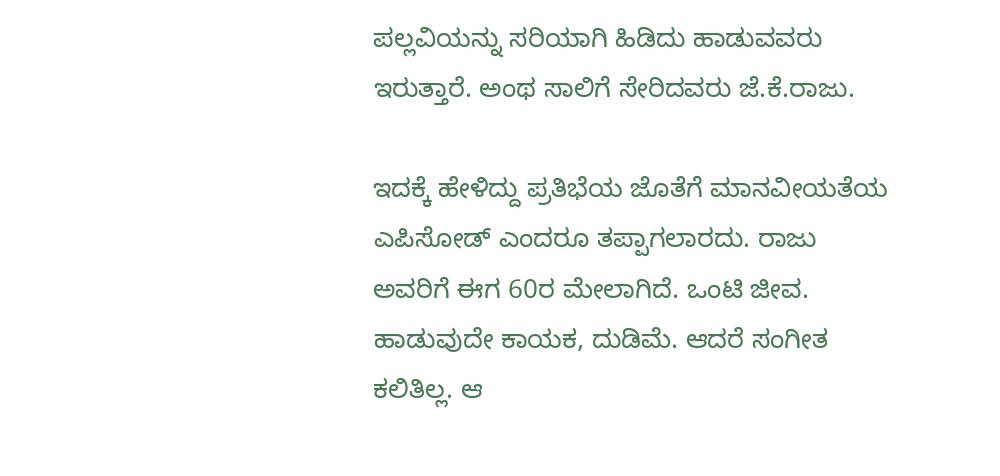ಪಲ್ಲವಿಯನ್ನು ಸರಿಯಾಗಿ ಹಿಡಿದು ಹಾಡುವವರು ಇರುತ್ತಾರೆ. ಅಂಥ ಸಾಲಿಗೆ ಸೇರಿದವರು ಜೆ.ಕೆ.ರಾಜು.

ಇದಕ್ಕೆ ಹೇಳಿದ್ದು ಪ್ರತಿಭೆಯ ಜೊತೆಗೆ ಮಾನವೀಯತೆಯ ಎಪಿಸೋಡ್ ಎಂದರೂ ತಪ್ಪಾಗಲಾರದು. ರಾಜು ಅವರಿಗೆ ಈಗ 60ರ ಮೇಲಾಗಿದೆ. ಒಂಟಿ ಜೀವ. ಹಾಡುವುದೇ ಕಾಯಕ, ದುಡಿಮೆ. ಆದರೆ ಸಂಗೀತ ಕಲಿತಿಲ್ಲ. ಆ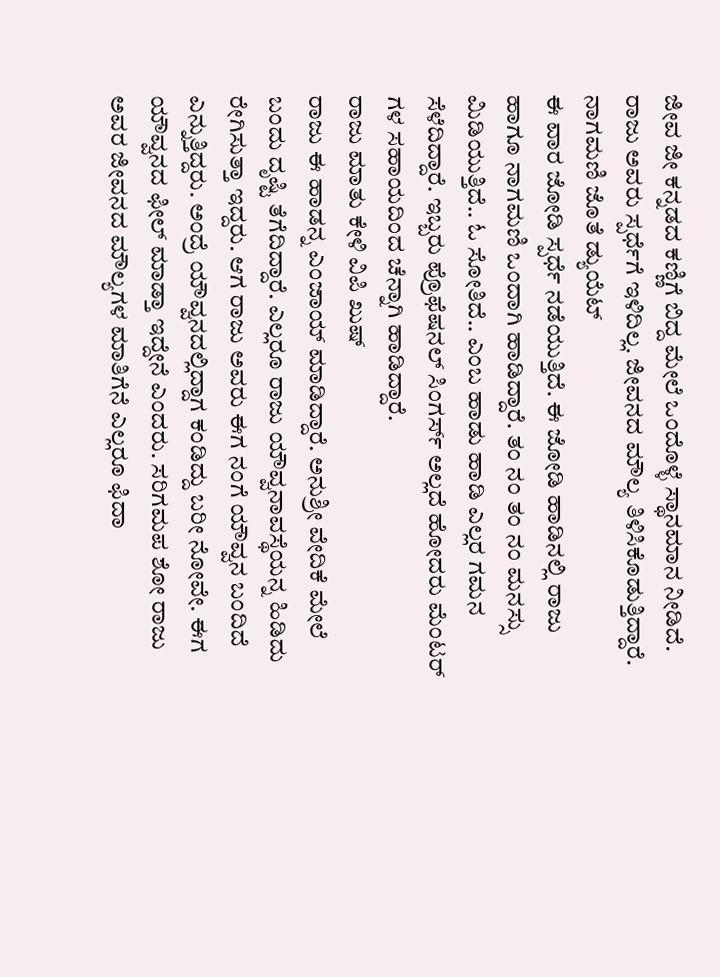ಜೀವ ಜೀ ಕನ್ನಡದ ಕಣ್ಣಿಗೆ ಬಿದ್ದ ಮೇಲೆ ಒಂದೊಳ್ಳೆ ಸ್ಥಾನಮಾನ ನೀಡಿದೆ. ರಾಜು ಅವರು ಸ್ಪರ್ಧೆಗೆ ಇಳಿದಿಲ್ಲ. ಜೀವನದ ಮೌಲ್ಯ ತಿಳಿಸಿಕೊಡುತ್ತಿದ್ದಾರೆ.
ನಾಗಮಣಿ ಜೊತೆ ಡ್ಯುಯೆಟ್
ಈ ವಾರ ಜೋಡಿ ಸ್ಪರ್ಧೆ ನಡೆಯುತ್ತಿದೆ. ಈ ಜೋಡಿ ಹಾಡಿನಲ್ಲಿ ರಾಜು ಹಾಗೂ ನಾಗಮಣಿ ಒಂದಾಗಿ ಹಾಡಿದ್ದಾರೆ. ತಂ ನಂ ತಂ ನಂ ಮನಸ್ಸು ಮಿಡಿಯುತ್ತಿದೆ.. ಓ ಸೋತಿದೆ.. ಎಂಬ ಹಾಡು ಹಾಡಿ ಎಲ್ಲರ ಗಮನ ಸೆಳೆದಿದ್ದಾರೆ. ಇಬ್ಬರು ಪ್ರೊಫೆಷನಲ್ ಸಿಂಗರ್ಸ್ ಅಲ್ಲದೆ ಹೋದರು ಮೆಂಟರ್ ಗಳ ಸಹಾಯದಿಂದ ಚೆನ್ನಾಗಿ ಹಾಡಿದ್ದಾರೆ.
ರಾಜು ಮಾತು ಕೇಳಿ ವಿಪಿ ಖುಷ್
ರಾಜು ಈ ಹಾಡನ್ನ ಎಂಜಾಯ್ ಮಾಡಿದ್ದಾರೆ. ಅನುಶ್ರೀ ವೇದಿಕೆ ಮೇಲೆ ಬಂದು ದೃಷ್ಟಿ ತೆಗೆದಿದ್ದಾರೆ. ಎಲ್ಲರೂ ರಾಜು ಯೌವ್ವನಾವಸ್ಥೆಯನ್ನ ಹಿಡಿದು ರೇಗಿಸುತ್ತಾ ಇದ್ದರು. ಆಗ ರಾಜು ಅವರು ಈಗ ನಂಗೆ ಯೌವ್ವನ ಬಂದಿದೆ ಎನ್ನುತ್ತಿದ್ದರು. ಅಂದ್ರೆ ಯೌವ್ವನದಲ್ಲಿದ್ದಾಗ ಕಂಡಿದ್ದು ಬರೀ ನೋವೇ. ಈಗ ಯೌವ್ವನದ ಫೀಲ್ ಮಾಡ್ತಾ ಇದ್ದೇನೆ ಎಂದರು. ಸರಿಗಮಪ ಶೋ ರಾಜು ಅವರ ಜೀವನದ ಮೌಲ್ಯಗಳ ಮಾತಿಗೆನೆ ಎಲ್ಲರೂ ಫಿದಾ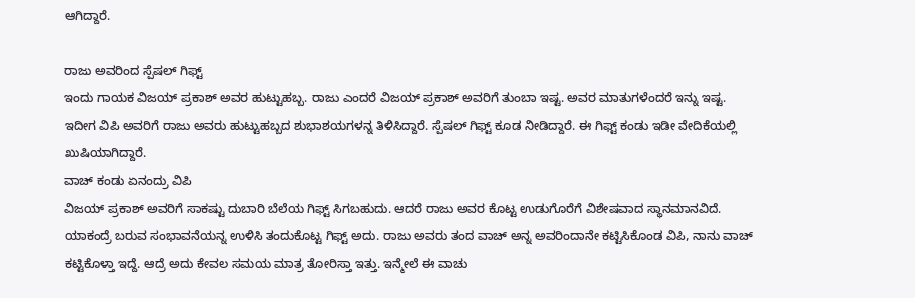ಆಗಿದ್ದಾರೆ.

ರಾಜು ಅವರಿಂದ ಸ್ಪೆಷಲ್ ಗಿಫ್ಟ್
ಇಂದು ಗಾಯಕ ವಿಜಯ್ ಪ್ರಕಾಶ್ ಅವರ ಹುಟ್ಟುಹಬ್ಬ. ರಾಜು ಎಂದರೆ ವಿಜಯ್ ಪ್ರಕಾಶ್ ಅವರಿಗೆ ತುಂಬಾ ಇಷ್ಟ. ಅವರ ಮಾತುಗಳೆಂದರೆ ಇನ್ನು ಇಷ್ಟ. ಇದೀಗ ವಿಪಿ ಅವರಿಗೆ ರಾಜು ಅವರು ಹುಟ್ಟುಹಬ್ಬದ ಶುಭಾಶಯಗಳನ್ನ ತಿಳಿಸಿದ್ದಾರೆ. ಸ್ಪೆಷಲ್ ಗಿಫ್ಟ್ ಕೂಡ ನೀಡಿದ್ದಾರೆ. ಈ ಗಿಫ್ಟ್ ಕಂಡು ಇಡೀ ವೇದಿಕೆಯಲ್ಲಿ ಖುಷಿಯಾಗಿದ್ದಾರೆ.
ವಾಚ್ ಕಂಡು ಏನಂದ್ರು ವಿಪಿ
ವಿಜಯ್ ಪ್ರಕಾಶ್ ಅವರಿಗೆ ಸಾಕಷ್ಟು ದುಬಾರಿ ಬೆಲೆಯ ಗಿಫ್ಟ್ ಸಿಗಬಹುದು. ಆದರೆ ರಾಜು ಅವರ ಕೊಟ್ಟ ಉಡುಗೊರೆಗೆ ವಿಶೇಷವಾದ ಸ್ಥಾನಮಾನವಿದೆ. ಯಾಕಂದ್ರೆ ಬರುವ ಸಂಭಾವನೆಯನ್ನ ಉಳಿಸಿ ತಂದುಕೊಟ್ಟ ಗಿಫ್ಟ್ ಅದು. ರಾಜು ಅವರು ತಂದ ವಾಚ್ ಅನ್ನ ಅವರಿಂದಾನೇ ಕಟ್ಟಿಸಿಕೊಂಡ ವಿಪಿ, ನಾನು ವಾಚ್ ಕಟ್ಟಿಕೊಳ್ತಾ ಇದ್ದೆ. ಆದ್ರೆ ಅದು ಕೇವಲ ಸಮಯ ಮಾತ್ರ ತೋರಿಸ್ತಾ ಇತ್ತು. ಇನ್ಮೇಲೆ ಈ ವಾಚು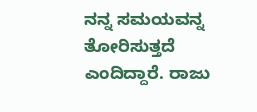ನನ್ನ ಸಮಯವನ್ನ ತೋರಿಸುತ್ತದೆ ಎಂದಿದ್ದಾರೆ. ರಾಜು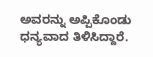ಅವರನ್ನು ಅಪ್ಪಿಕೊಂಡು ಧನ್ಯವಾದ ತಿಳಿಸಿದ್ದಾರೆ.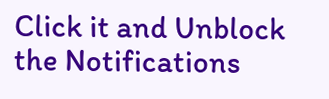Click it and Unblock the Notifications